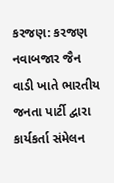કરજણ: કરજણ નવાબજાર જૈન વાડી ખાતે ભારતીય જનતા પાર્ટી દ્વારા કાર્યકર્તા સંમેલન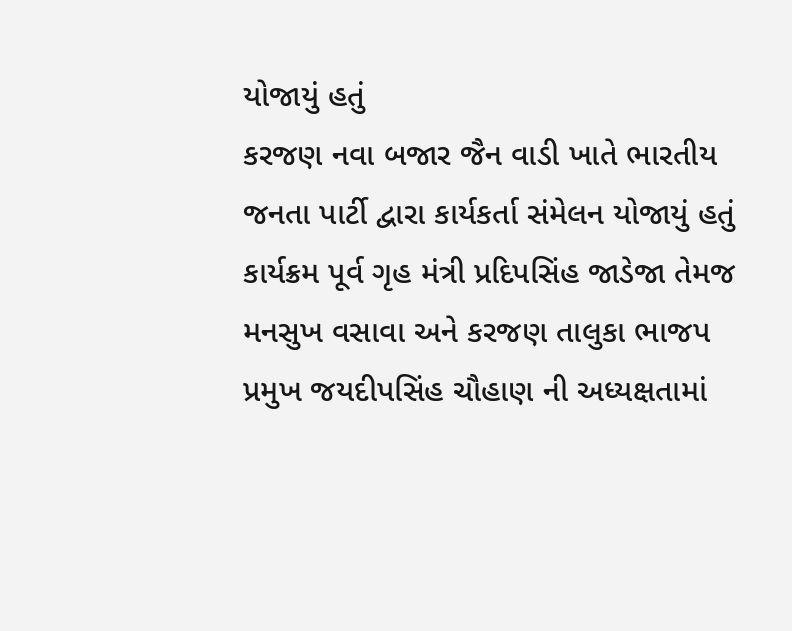યોજાયું હતું
કરજણ નવા બજાર જૈન વાડી ખાતે ભારતીય જનતા પાર્ટી દ્વારા કાર્યકર્તા સંમેલન યોજાયું હતું કાર્યક્રમ પૂર્વ ગૃહ મંત્રી પ્રદિપસિંહ જાડેજા તેમજ મનસુખ વસાવા અને કરજણ તાલુકા ભાજપ પ્રમુખ જયદીપસિંહ ચૌહાણ ની અધ્યક્ષતામાં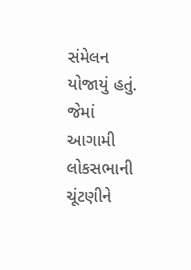સંમેલન યોજાયું હતું. જેમાં આગામી લોકસભાની ચૂંટણીને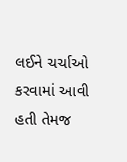લઈને ચર્ચાઓ કરવામાં આવી હતી તેમજ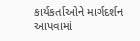કાર્યકર્તાઓને માર્ગદર્શન આપવામાં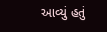આવ્યું હતું